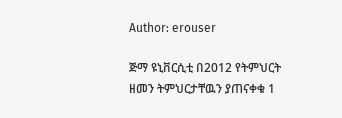Author: erouser

ጅማ ዩኒቨርሲቲ በ2012 የትምህርት ዘመን ትምህርታቸዉን ያጠናቀቁ 1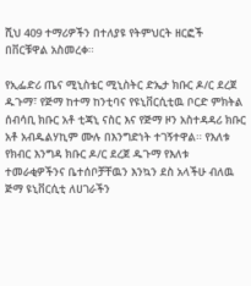ሺህ 409 ተማሪዎችን በተለያዩ የትምህርት ዘርፎች በቨርቹዋል አስመረቀ፡፡

የኢፌድሪ ጤና ሚኒስቴር ሚኒስትር ድኤታ ክቡር ዶ/ር ደረጀ ዱጉማ፣ የጅማ ከተማ ከንቲባና የዩኒቨርሲቲዉ ቦርድ ምክትል ሰብሳቢ ክቡር አቶ ቲጃኒ ናስር እና የጅማ ዞን አስተዳዳሪ ክቡር አቶ አብዱልሃኪም ሙሉ በእንግድነት ተገኝተዋል፡፡ የእለቱ የክብር እንግዳ ክቡር ዶ/ር ደረጀ ዱጉማ የእለቱ ተመራቂዎችንና ቤተሰቦቻቸዉን እንኳን ደስ አላችሁ ብለዉ ጅማ ዩኒቨርሲቲ ለሀገራችን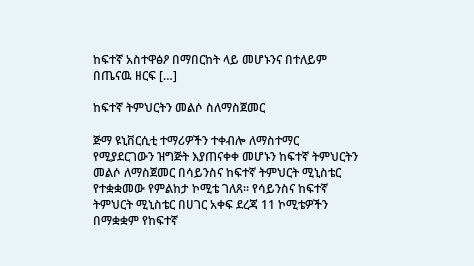ከፍተኛ አስተዋፅዖ በማበርከት ላይ መሆኑንና በተለይም በጤናዉ ዘርፍ […]

ከፍተኛ ትምህርትን መልሶ ስለማስጀመር

ጅማ ዩኒቨርሲቲ ተማሪዎችን ተቀብሎ ለማስተማር የሚያደርገውን ዝግጅት እያጠናቀቀ መሆኑን ከፍተኛ ትምህርትን መልሶ ለማስጀመር በሳይንስና ከፍተኛ ትምህርት ሚኒስቴር የተቋቋመው የምልከታ ኮሚቴ ገለጸ። የሳይንስና ከፍተኛ ትምህርት ሚኒስቴር በሀገር አቀፍ ደረጃ 11 ኮሚቴዎችን በማቋቋም የከፍተኛ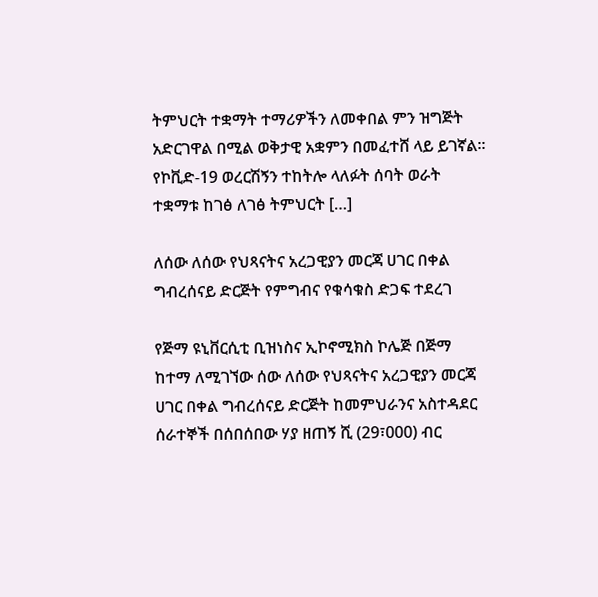ትምህርት ተቋማት ተማሪዎችን ለመቀበል ምን ዝግጅት አድርገዋል በሚል ወቅታዊ አቋምን በመፈተሸ ላይ ይገኛል፡፡ የኮቪድ-19 ወረርሽኝን ተከትሎ ላለፉት ሰባት ወራት ተቋማቱ ከገፅ ለገፅ ትምህርት […]

ለሰው ለሰው የህጻናትና አረጋዊያን መርጃ ሀገር በቀል ግብረሰናይ ድርጅት የምግብና የቁሳቁስ ድጋፍ ተደረገ

የጅማ ዩኒቨርሲቲ ቢዝነስና ኢኮኖሚክስ ኮሌጅ በጅማ ከተማ ለሚገኘው ሰው ለሰው የህጻናትና አረጋዊያን መርጃ ሀገር በቀል ግብረሰናይ ድርጅት ከመምህራንና አስተዳደር ሰራተኞች በሰበሰበው ሃያ ዘጠኝ ሺ (29፣000) ብር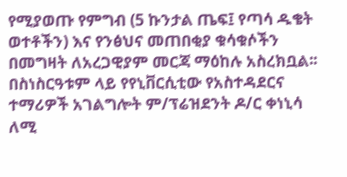የሚያወጡ የምግብ (5 ኩንታል ጤፍ፤ የጣሳ ዱቄት ወተቶችን) እና የንፅህና መጠበቂያ ቁሳቁሶችን በመግዛት ለአረጋዊያም መርጃ ማዕከሉ አስረክቧል፡፡ በስነስርዓቱም ላይ የየኒቨርሲቲው የአስተዳደርና ተማሪዎች አገልግሎት ም/ፕሬዝደንት ዶ/ር ቀነኒሳ ለሚ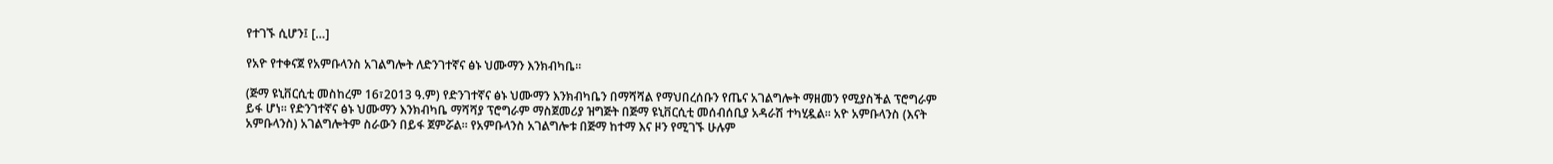የተገኙ ሲሆን፤ […]

የአዮ የተቀናጀ የአምቡላንስ አገልግሎት ለድንገተኛና ፅኑ ህሙማን እንክብካቤ።

(ጅማ ዩኒቨርሲቲ መስከረም 16፣2013 ዓ.ም) የድንገተኛና ፅኑ ህሙማን እንክብካቤን በማሻሻል የማህበረሰቡን የጤና አገልግሎት ማዘመን የሚያስችል ፕሮግራም ይፋ ሆነ። የድንገተኛና ፅኑ ህሙማን እንክብካቤ ማሻሻያ ፕሮግራም ማስጀመሪያ ዝግጅት በጅማ ዩኒቨርሲቲ መሰብሰቢያ አዳራሽ ተካሂዷል። አዮ አምቡላንስ (እናት አምቡላንስ) አገልግሎትም ስራውን በይፋ ጀምሯል። የአምቡላንስ አገልግሎቱ በጅማ ከተማ እና ዞን የሚገኙ ሁሉም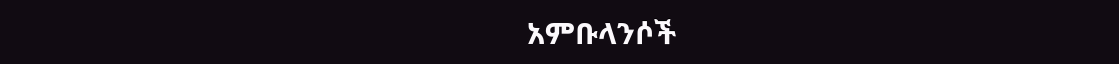አምቡላንሶች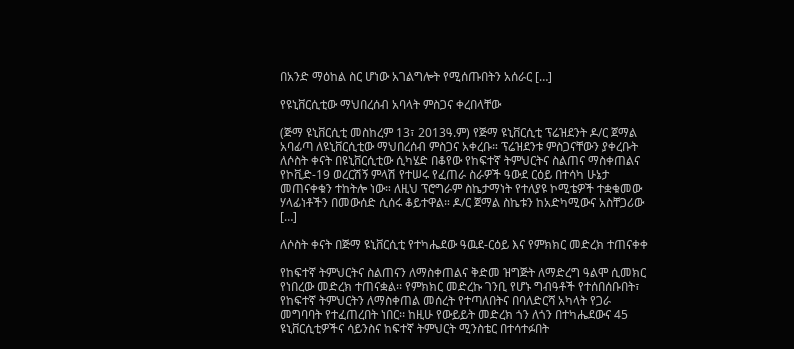በአንድ ማዕከል ስር ሆነው አገልግሎት የሚሰጡበትን አሰራር […]

የዩኒቨርሲቲው ማህበረሰብ አባላት ምስጋና ቀረበላቸው

(ጅማ ዩኒቨርሲቲ መስከረም 13፣ 2013ዓ.ም) የጅማ ዩኒቨርሲቲ ፕሬዝደንት ዶ/ር ጀማል አባፊጣ ለዩኒቨርሲቲው ማህበረሰብ ምስጋና አቀረቡ። ፕሬዝደንቱ ምስጋናቸውን ያቀረቡት ለሶስት ቀናት በዩኒቨርሲቲው ሲካሄድ በቆየው የከፍተኛ ትምህርትና ስልጠና ማስቀጠልና የኮቪድ-19 ወረርሽኝ ምላሽ የተሠሩ የፈጠራ ስራዎች ዓውደ ርዕይ በተሳካ ሁኔታ መጠናቀቁን ተከትሎ ነው። ለዚህ ፕሮግራም ስኬታማነት የተለያዩ ኮሚቴዎች ተቋቁመው ሃላፊነቶችን በመውሰድ ሲሰሩ ቆይተዋል። ዶ/ር ጀማል ስኬቱን ከአድካሚውና አስቸጋሪው […]

ለሶስት ቀናት በጅማ ዩኒቨርሲቲ የተካሔደው ዓዉደ-ርዕይ እና የምክክር መድረክ ተጠናቀቀ

የከፍተኛ ትምህርትና ስልጠናን ለማስቀጠልና ቅድመ ዝግጅት ለማድረግ ዓልሞ ሲመክር የነበረው መድረክ ተጠናቋል፡፡ የምክክር መድረኩ ገንቢ የሆኑ ግብዓቶች የተሰበሰቡበት፣ የከፍተኛ ትምህርትን ለማስቀጠል መሰረት የተጣለበትና በባለድርሻ አካላት የጋራ መግባባት የተፈጠረበት ነበር፡፡ ከዚሁ የውይይት መድረክ ጎን ለጎን በተካሔደውና 45 ዩኒቨርሲቲዎችና ሳይንስና ከፍተኛ ትምህርት ሚንስቴር በተሳተፉበት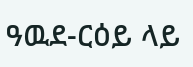ዓዉደ-ርዕይ ላይ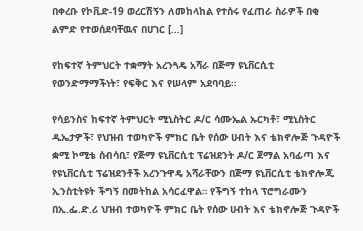በቀረቡ የኮቪድ-19 ወረርሽኝን ለመከላከል የተሰሩ የፈጠራ ስራዎች በቂ ልምድ የተወሰደባቸዉና በሀገር […]

የከፍተኛ ትምህርት ተቋማት አረንጓዴ አሻራ በጅማ ዩኒቨርሲቲ የወንድማማችነት፣ የፍቅር እና የሠላም አደባባይ።

የሳይንስና ከፍተኛ ትምህርት ሚኒስትር ዶ/ር ሳሙኤል ኡርካቶ፣ ሚኒስትር ዲኤታዎች፣ የህዝብ ተወካዮች ምክር ቤት የሰው ሀብት እና ቴክኖሎጅ ጉዳዮች ቋሚ ኮሚቴ ሰብሳቢ፣ የጅማ ዩኒቨርሲቲ ፕሬዝደንት ዶ/ር ጀማል አባፊጣ እና የዩኒቨርሲቲ ፕሬዝደንቶች አረንጉዋዴ አሻራቸውን በጅማ ዩኒቨርሲቲ ቴክኖሎጂ ኢንስቲትዩት ችግኝ በመትከል አሳርፈዋል። የችግኝ ተከላ ፕሮግራሙን በኢ.ፌ.ድ.ሪ ህዝብ ተወካዮች ምክር ቤት የሰው ሀብት እና ቴክኖሎጅ ጉዳዮች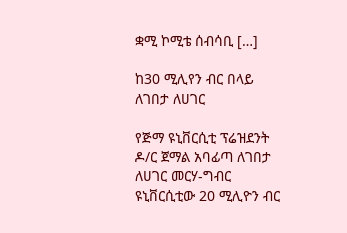ቋሚ ኮሚቴ ሰብሳቢ […]

ከ30 ሚሊየን ብር በላይ ለገበታ ለሀገር

የጅማ ዩኒቨርሲቲ ፕሬዝደንት ዶ/ር ጀማል አባፊጣ ለገበታ ለሀገር መርሃ-ግብር ዩኒቨርሲቲው 20 ሚሊዮን ብር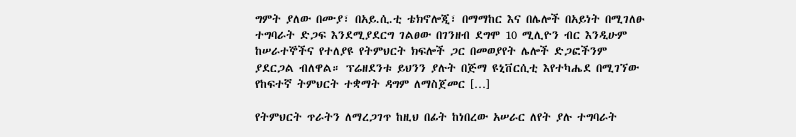ግምት ያለው በሙያ፣ በአይ.ሲ.ቲ ቴክኖሎጂ፣ በማማከር እና በሌሎች በአይነት በሚገለፁ ተግባራት ድጋፍ እንደሚያደርግ ገልፀው በገንዘብ ደግሞ 10 ሚሊዮን ብር እንዲሁም ከሠራተኞችና የተለያዩ የትምህርት ክፍሎች ጋር በመወያየት ሌሎች ድጋፎችንም ያደርጋል ብለዋል። ፕሬዘደንቱ ይህንን ያሉት በጅማ ዩኒቨርሲቲ እየተካሔደ በሚገኘው የከፍተኛ ትምህርት ተቋማት ዳግም ለማስጀመር […]

የትምህርት ጥራትን ለማረጋገጥ ከዚህ በፊት ከነበረው አሠራር ለየት ያሉ ተግባራት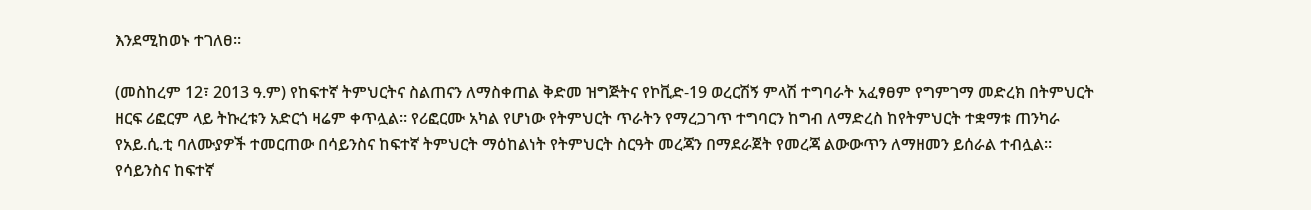እንደሚከወኑ ተገለፀ።

(መስከረም 12፣ 2013 ዓ.ም) የከፍተኛ ትምህርትና ስልጠናን ለማስቀጠል ቅድመ ዝግጅትና የኮቪድ-19 ወረርሽኝ ምላሽ ተግባራት አፈፃፀም የግምገማ መድረክ በትምህርት ዘርፍ ሪፎርም ላይ ትኩረቱን አድርጎ ዛሬም ቀጥሏል። የሪፎርሙ አካል የሆነው የትምህርት ጥራትን የማረጋገጥ ተግባርን ከግብ ለማድረስ ከየትምህርት ተቋማቱ ጠንካራ የአይ.ሲ.ቲ ባለሙያዎች ተመርጠው በሳይንስና ከፍተኛ ትምህርት ማዕከልነት የትምህርት ስርዓት መረጃን በማደራጀት የመረጃ ልውውጥን ለማዘመን ይሰራል ተብሏል። የሳይንስና ከፍተኛ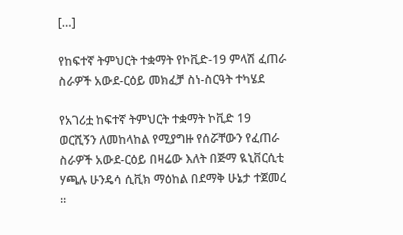[…]

የከፍተኛ ትምህርት ተቋማት የኮቪድ-19 ምላሽ ፈጠራ ስራዎች አውደ-ርዕይ መክፈቻ ስነ-ስርዓት ተካሄደ

የአገሪቷ ከፍተኛ ትምህርት ተቋማት ኮቪድ 19 ወርሺኝን ለመከላከል የሚያግዙ የሰሯቸውን የፈጠራ ስራዎች አውደ-ርዕይ በዛሬው እለት በጅማ ዪኒቨርሲቲ ሃጫሉ ሁንዴሳ ሲቪክ ማዕከል በደማቅ ሁኔታ ተጀመረ ።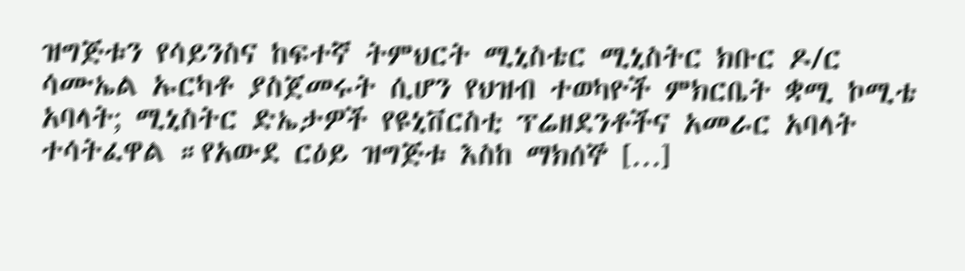ዝግጅቱን የሳይንስና ከፍተኛ ትምህርት ሚኒስቴር ሚኒስትር ክቡር ዶ/ር ሳሙኤል ኡርካቶ ያስጀመሩት ሲሆን የህዝብ ተወካዮች ምክርቤት ቋሚ ኮሚቴ አባላት; ሚኒስትር ድኤታዎች የዩኒቨርስቲ ፕሬዘደንቶችና አመራር አባላት ተሳትፈዋል ።የአውደ ርዕይ ዝግጅቱ እስከ ማክሰኞ […]